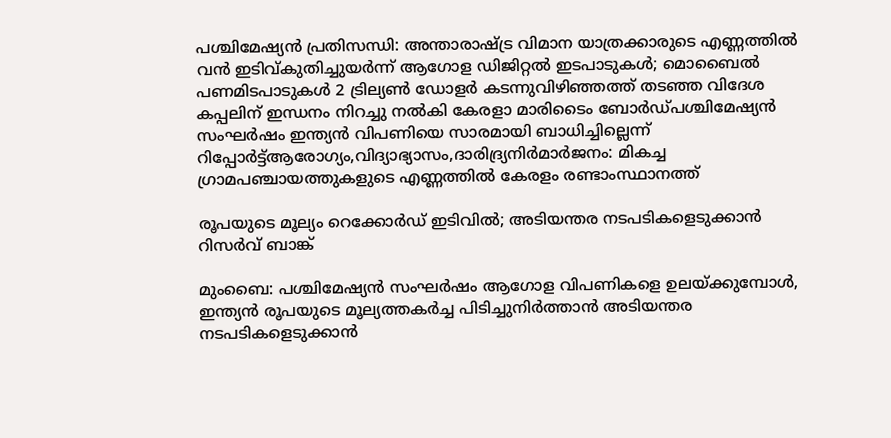പശ്ചിമേഷ്യൻ പ്രതിസന്ധി: അന്താരാഷ്ട്ര വിമാന യാത്രക്കാരുടെ എണ്ണത്തിൽ വൻ ഇടിവ്കുതിച്ചുയര്‍ന്ന് ആഗോള ഡിജിറ്റല്‍ ഇടപാടുകള്‍; മൊബൈല്‍ പണമിടപാടുകള്‍ 2 ട്രില്യണ്‍ ഡോളര്‍ കടന്നുവിഴിഞ്ഞത്ത് തടഞ്ഞ വിദേശ കപ്പലിന് ഇന്ധനം നിറച്ചു നൽകി കേരളാ മാരിടൈം ബോർഡ്പശ്ചിമേഷ്യൻ സംഘർഷം ഇന്ത്യൻ വിപണിയെ സാരമായി ബാധിച്ചില്ലെന്ന് റിപ്പോർട്ട്ആരോഗ്യം,വിദ്യാഭ്യാസം,ദാരിദ്ര്യനിർമാർജനം: മികച്ച ഗ്രാമപഞ്ചായത്തുകളുടെ എണ്ണത്തിൽ കേരളം രണ്ടാംസ്ഥാനത്ത്

രൂപയുടെ മൂല്യം റെക്കോര്‍ഡ് ഇടിവില്‍; അടിയന്തര നടപടികളെടുക്കാന്‍ റിസര്‍വ് ബാങ്ക്

മുംബൈ: പശ്ചിമേഷ്യന്‍ സംഘര്‍ഷം ആഗോള വിപണികളെ ഉലയ്ക്കുമ്പോള്‍, ഇന്ത്യന്‍ രൂപയുടെ മൂല്യത്തകര്‍ച്ച പിടിച്ചുനിര്‍ത്താന്‍ അടിയന്തര നടപടികളെടുക്കാന്‍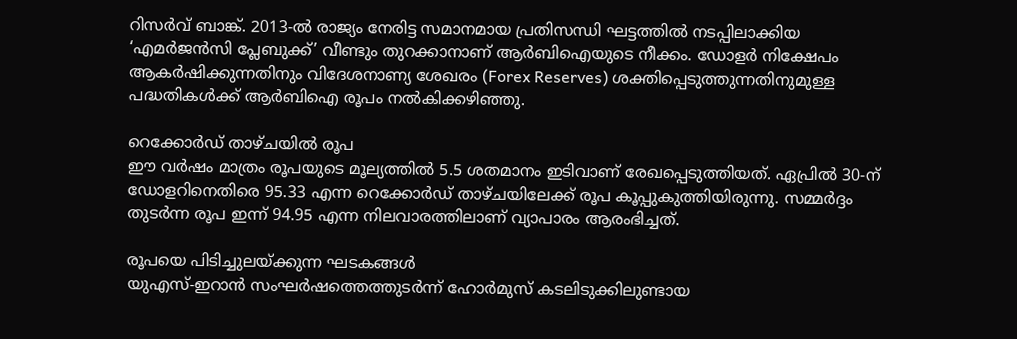റിസര്‍വ് ബാങ്ക്. 2013-ല്‍ രാജ്യം നേരിട്ട സമാനമായ പ്രതിസന്ധി ഘട്ടത്തില്‍ നടപ്പിലാക്കിയ ‘എമര്‍ജന്‍സി പ്ലേബുക്ക്’ വീണ്ടും തുറക്കാനാണ് ആര്‍ബിഐയുടെ നീക്കം. ഡോളര്‍ നിക്ഷേപം ആകര്‍ഷിക്കുന്നതിനും വിദേശനാണ്യ ശേഖരം (Forex Reserves) ശക്തിപ്പെടുത്തുന്നതിനുമുള്ള പദ്ധതികള്‍ക്ക് ആര്‍ബിഐ രൂപം നല്‍കിക്കഴിഞ്ഞു.

റെക്കോര്‍ഡ് താഴ്ചയില്‍ രൂപ
ഈ വര്‍ഷം മാത്രം രൂപയുടെ മൂല്യത്തില്‍ 5.5 ശതമാനം ഇടിവാണ് രേഖപ്പെടുത്തിയത്. ഏപ്രില്‍ 30-ന് ഡോളറിനെതിരെ 95.33 എന്ന റെക്കോര്‍ഡ് താഴ്ചയിലേക്ക് രൂപ കൂപ്പുകുത്തിയിരുന്നു. സമ്മര്‍ദ്ദം തുടര്‍ന്ന രൂപ ഇന്ന് 94.95 എന്ന നിലവാരത്തിലാണ് വ്യാപാരം ആരംഭിച്ചത്.

രൂപയെ പിടിച്ചുലയ്ക്കുന്ന ഘടകങ്ങള്‍
യുഎസ്-ഇറാന്‍ സംഘര്‍ഷത്തെത്തുടര്‍ന്ന് ഹോര്‍മുസ് കടലിടുക്കിലുണ്ടായ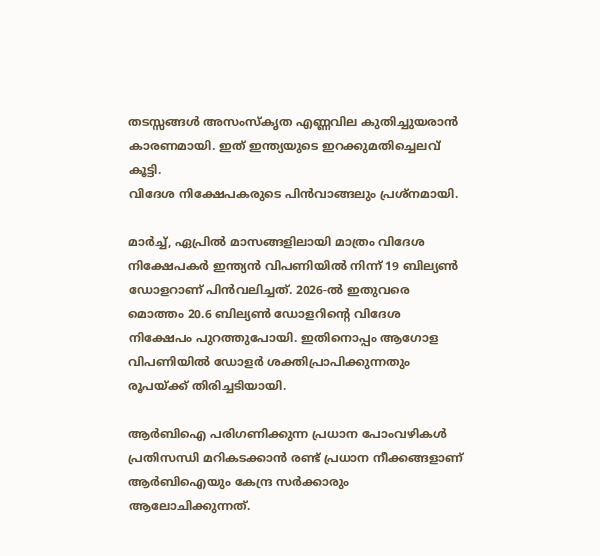തടസ്സങ്ങള്‍ അസംസ്‌കൃത എണ്ണവില കുതിച്ചുയരാന്‍ കാരണമായി. ഇത് ഇന്ത്യയുടെ ഇറക്കുമതിച്ചെലവ് കൂട്ടി.
വിദേശ നിക്ഷേപകരുടെ പിന്‍വാങ്ങലും പ്രശ്‌നമായി.

മാര്‍ച്ച്, ഏപ്രില്‍ മാസങ്ങളിലായി മാത്രം വിദേശ നിക്ഷേപകര്‍ ഇന്ത്യന്‍ വിപണിയില്‍ നിന്ന് 19 ബില്യണ്‍ ഡോളറാണ് പിന്‍വലിച്ചത്. 2026-ല്‍ ഇതുവരെ മൊത്തം 20.6 ബില്യണ്‍ ഡോളറിന്റെ വിദേശ നിക്ഷേപം പുറത്തുപോയി. ഇതിനൊപ്പം ആഗോള വിപണിയില്‍ ഡോളര്‍ ശക്തിപ്രാപിക്കുന്നതും രൂപയ്ക്ക് തിരിച്ചടിയായി.

ആര്‍ബിഐ പരിഗണിക്കുന്ന പ്രധാന പോംവഴികള്‍
പ്രതിസന്ധി മറികടക്കാന്‍ രണ്ട് പ്രധാന നീക്കങ്ങളാണ് ആര്‍ബിഐയും കേന്ദ്ര സര്‍ക്കാരും ആലോചിക്കുന്നത്.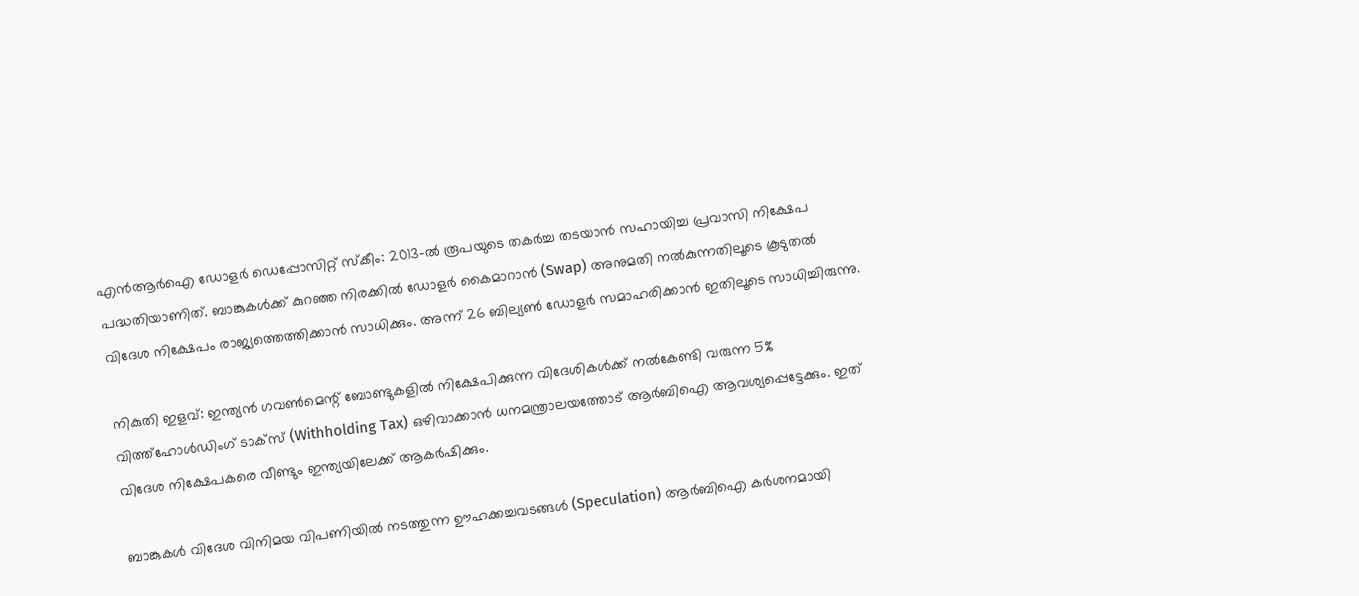എന്‍ആര്‍ഐ ഡോളര്‍ ഡെപ്പോസിറ്റ് സ്‌കീം: 2013-ല്‍ രൂപയുടെ തകര്‍ച്ച തടയാന്‍ സഹായിച്ച പ്രവാസി നിക്ഷേപ പദ്ധതിയാണിത്. ബാങ്കുകള്‍ക്ക് കുറഞ്ഞ നിരക്കില്‍ ഡോളര്‍ കൈമാറാന്‍ (Swap) അനുമതി നല്‍കുന്നതിലൂടെ കൂടുതല്‍ വിദേശ നിക്ഷേപം രാജ്യത്തെത്തിക്കാന്‍ സാധിക്കും. അന്ന് 26 ബില്യണ്‍ ഡോളര്‍ സമാഹരിക്കാന്‍ ഇതിലൂടെ സാധിച്ചിരുന്നു.

നികുതി ഇളവ്: ഇന്ത്യന്‍ ഗവണ്‍മെന്റ് ബോണ്ടുകളില്‍ നിക്ഷേപിക്കുന്ന വിദേശികള്‍ക്ക് നല്‍കേണ്ടി വരുന്ന 5% വിത്ത്ഹോള്‍ഡിംഗ് ടാക്‌സ് (Withholding Tax) ഒഴിവാക്കാന്‍ ധനമന്ത്രാലയത്തോട് ആര്‍ബിഐ ആവശ്യപ്പെട്ടേക്കും. ഇത് വിദേശ നിക്ഷേപകരെ വീണ്ടും ഇന്ത്യയിലേക്ക് ആകര്‍ഷിക്കും.

ബാങ്കുകള്‍ വിദേശ വിനിമയ വിപണിയില്‍ നടത്തുന്ന ഊഹക്കച്ചവടങ്ങള്‍ (Speculation) ആര്‍ബിഐ കര്‍ശനമായി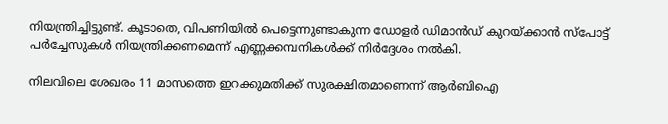നിയന്ത്രിച്ചിട്ടുണ്ട്. കൂടാതെ, വിപണിയില്‍ പെട്ടെന്നുണ്ടാകുന്ന ഡോളര്‍ ഡിമാന്‍ഡ് കുറയ്ക്കാന്‍ സ്‌പോട്ട് പര്‍ച്ചേസുകള്‍ നിയന്ത്രിക്കണമെന്ന് എണ്ണക്കമ്പനികള്‍ക്ക് നിര്‍ദ്ദേശം നല്‍കി.

നിലവിലെ ശേഖരം 11 മാസത്തെ ഇറക്കുമതിക്ക് സുരക്ഷിതമാണെന്ന് ആര്‍ബിഐ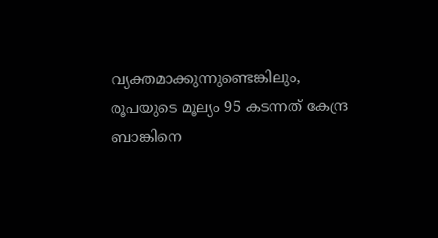വ്യക്തമാക്കുന്നുണ്ടെങ്കിലും, രൂപയുടെ മൂല്യം 95 കടന്നത് കേന്ദ്ര ബാങ്കിനെ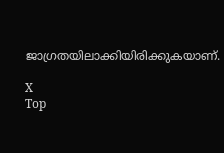ജാഗ്രതയിലാക്കിയിരിക്കുകയാണ്.

X
Top